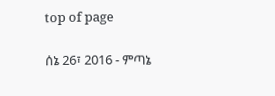top of page

ሰኔ 26፣ 2016 - ምጣኔ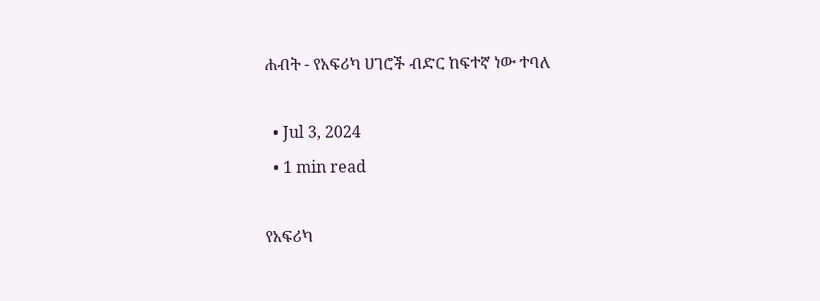ሐብት - የአፍሪካ ሀገሮች ብድር ከፍተኛ ነው ተባለ

  • Jul 3, 2024
  • 1 min read

የአፍሪካ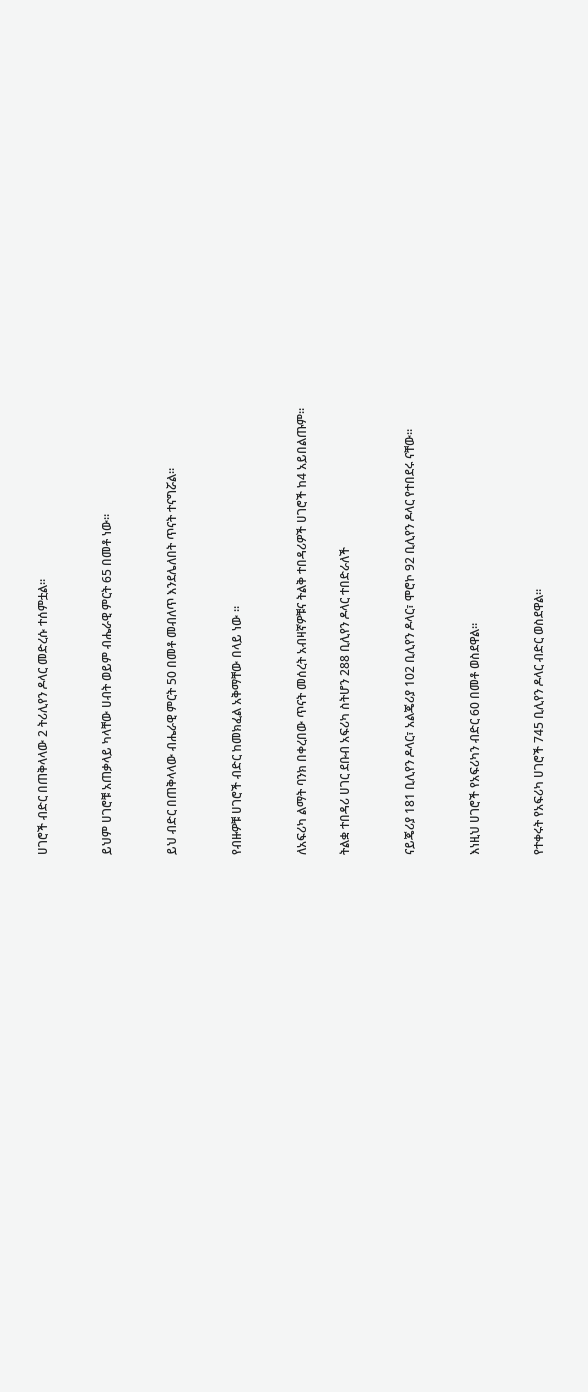ሀገሮች ብድር በጠቅላላው 2 ትሪሊየን ዶላር መድረሱ ተሰምቷል።


ይህም ሀገሮቹ አጠቃላይ ካላቸው ሀብት ወይም ብሔራዊ ምርት 65 በመቶ ነው።


ይህ ብድር በጠቅላላው ብሔራዊ ምርት 50 በመቶ መብለጥ እንደሌለበት ጥናት ተናግሯል።


የብዙዎቹ ሀገሮች ብድር ከመክፈል አቅማቸው በላይ ነው ።


ለአፍሪካ ልማት ባንክ በቀረበው ጥናት መሰረት አብዛኛዎቹና ትልቅ ተበዳሪዎች ሀገሮች ከ4 አይበልጡም።

ትልቋ ተበዳሪ ሀገር ደቡብ አፍሪካ ስትሆን 288 ቢሊየን ዶላር ተበድራለች


ናይጄሪያ 181 ቢሊየን ዶላር፣ አልጄሪያ 102 ቢሊየን ዶላር፣ ሞሮኮ 92 ቢሊየን ዶላር የተበደሩ ናቸው።


እነዚህ ሀገሮች የአፍሪካን ብድር 60 በመቶ ወስደዋል።


የተቀሩት የአፍሪካ ሀገሮች 745 ቢሊየን ዶላር ብድር ወስደዋል።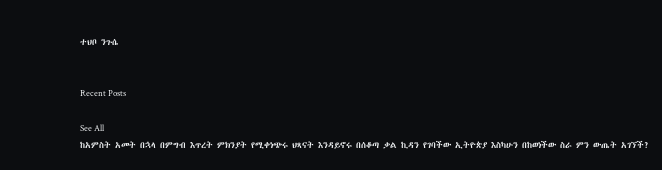ተህቦ ንጉሴ


Recent Posts

See All
ከአምስት አመት በኋላ በምግብ እጥረት ምክንያት የሚቀነጭሩ ህጻናት እንዳይኖሩ በሰቆጣ ቃል ኪዳን የገባችው ኢትዮጵያ እስካሁን በከወነችው ስራ ምን ውጤት አገኘች?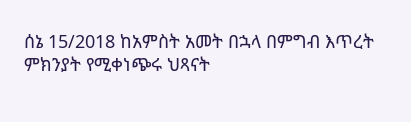ሰኔ 15/2018 ከአምስት አመት በኋላ በምግብ እጥረት ምክንያት የሚቀነጭሩ ህጻናት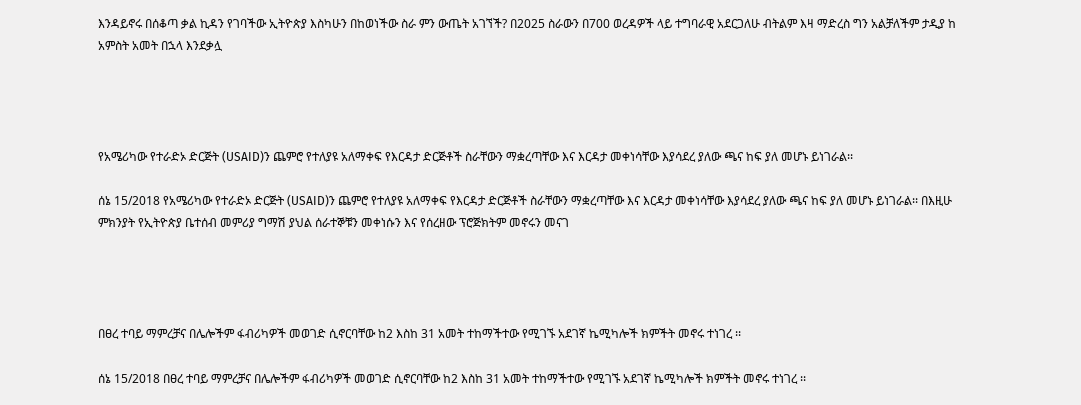እንዳይኖሩ በሰቆጣ ቃል ኪዳን የገባችው ኢትዮጵያ እስካሁን በከወነችው ስራ ምን ውጤት አገኘች? በ2025 ስራውን በ700 ወረዳዎች ላይ ተግባራዊ አደርጋለሁ ብትልም እዛ ማድረስ ግን አልቻለችም ታዲያ ከ አምስት አመት በኋላ እንደቃሏ




የአሜሪካው የተራድኦ ድርጅት (USAID)ን ጨምሮ የተለያዩ አለማቀፍ የእርዳታ ድርጅቶች ስራቸውን ማቋረጣቸው እና እርዳታ መቀነሳቸው እያሳደረ ያለው ጫና ከፍ ያለ መሆኑ ይነገራል፡፡

ሰኔ 15/2018 የአሜሪካው የተራድኦ ድርጅት (USAID)ን ጨምሮ የተለያዩ አለማቀፍ የእርዳታ ድርጅቶች ስራቸውን ማቋረጣቸው እና እርዳታ መቀነሳቸው እያሳደረ ያለው ጫና ከፍ ያለ መሆኑ ይነገራል፡፡ በእዚሁ ምክንያት የኢትዮጵያ ቤተሰብ መምሪያ ግማሽ ያህል ሰራተኞቹን መቀነሱን እና የሰረዘው ፕሮጅክትም መኖሩን መናገ




በፀረ ተባይ ማምረቻና በሌሎችም ፋብሪካዎች መወገድ ሲኖርባቸው ከ2 እስከ 31 አመት ተከማችተው የሚገኙ አደገኛ ኬሚካሎች ክምችት መኖሩ ተነገረ ፡፡

ሰኔ 15/2018 በፀረ ተባይ ማምረቻና በሌሎችም ፋብሪካዎች መወገድ ሲኖርባቸው ከ2 እስከ 31 አመት ተከማችተው የሚገኙ አደገኛ ኬሚካሎች ክምችት መኖሩ ተነገረ ፡፡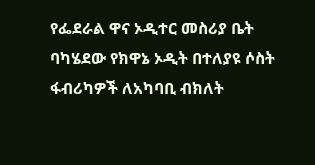የፌደራል ዋና ኦዲተር መስሪያ ቤት ባካሄደው የክዋኔ ኦዲት በተለያዩ ሶስት ፋብሪካዎች ለአካባቢ ብክለት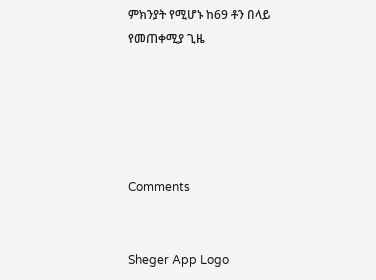ምክንያት የሚሆኑ ከ69 ቶን በላይ የመጠቀሚያ ጊዜ





Comments


Sheger App Logo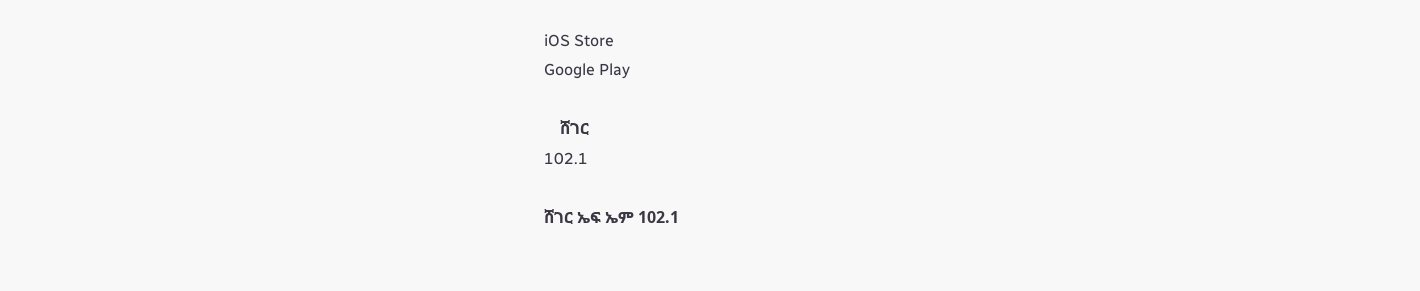iOS Store
Google Play

    ሸገር
102.1

ሸገር ኤፍ ኤም 102.1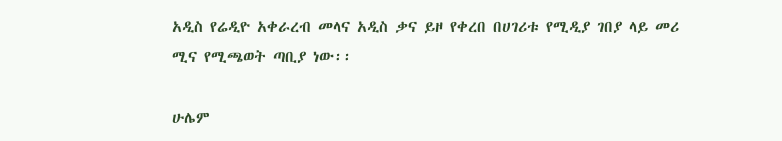አዲስ የሬዲዮ አቀራረብ መላና አዲስ ቃና ይዞ የቀረበ በሀገሪቱ የሚዲያ ገበያ ላይ መሪ ሚና የሚጫወት ጣቢያ ነው፡፡

ሁሌም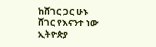ከሸገር ጋር ሁኑ
ሸገር የእናንተ ነው
ኢትዮጵያ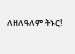ለዘለዓለም ትኑር!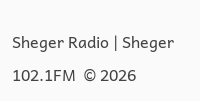Sheger Radio | Sheger 102.1FM  © 2026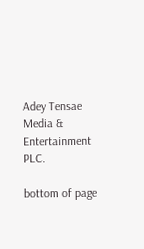Adey Tensae Media & Entertainment PLC.

bottom of page